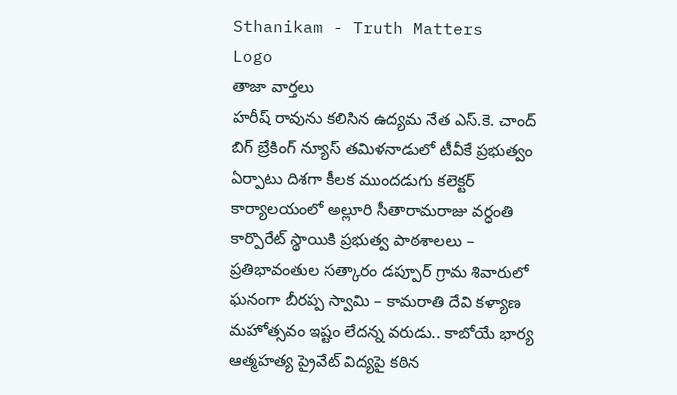Sthanikam - Truth Matters
Logo
తాజా వార్తలు
హరీష్ రావును కలిసిన ఉద్యమ నేత ఎస్.కె. చాంద్ బిగ్ బ్రేకింగ్ న్యూస్ తమిళనాడులో టీవీకే ప్రభుత్వం ఏర్పాటు దిశగా కీలక ముందడుగు కలెక్టర్ కార్యాలయంలో అల్లూరి సీతారామరాజు వర్ధంతి కార్పొరేట్ స్థాయికి ప్రభుత్వ పాఠశాలలు – ప్రతిభావంతుల సత్కారం డప్పూర్ గ్రామ శివారులో ఘనంగా బీరప్ప స్వామి – కామరాతి దేవి కళ్యాణ మహోత్సవం ఇష్టం లేదన్న వరుడు.. కాబోయే భార్య ఆత్మహత్య ప్రైవేట్ విద్యపై కఠిన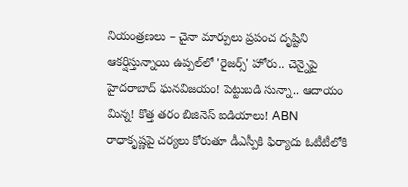నియంత్రణలు – చైనా మార్పులు ప్రపంచ దృష్టిని ఆకర్షిస్తున్నాయి ఉప్పల్‌లో 'రైజర్స్' హోరు.. చెన్నైపై హైదరాబాద్ ఘనవిజయం! పెట్టుబడి సున్నా.. ఆదాయం మిన్న! కొత్త తరం బిజినెస్ ఐడియాలు! ABN రాధాకృష్ణపై చర్యలు కోరుతూ డీఎస్పీకి ఫిర్యాదు ఓటీటీలోకి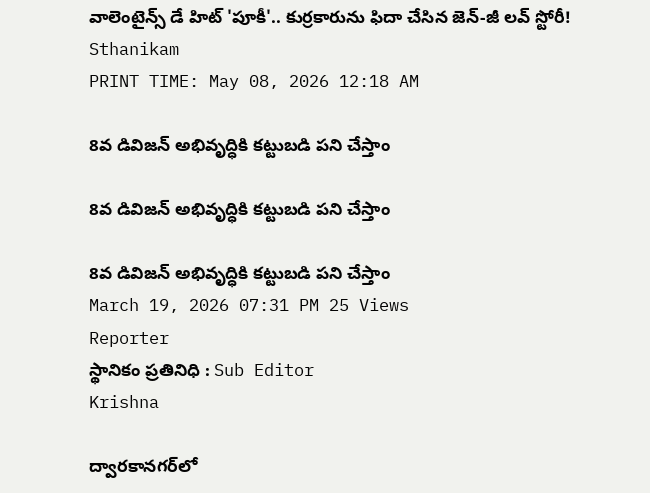వాలెంటైన్స్ డే హిట్ 'పూకీ'.. కుర్రకారును ఫిదా చేసిన జెన్-జీ లవ్ స్టోరీ!
Sthanikam
PRINT TIME: May 08, 2026 12:18 AM

8వ డివిజన్ అభివృద్ధికి కట్టుబడి పని చేస్తాం

8వ డివిజన్ అభివృద్ధికి కట్టుబడి పని చేస్తాం

8వ డివిజన్ అభివృద్ధికి కట్టుబడి పని చేస్తాం
March 19, 2026 07:31 PM 25 Views
Reporter
స్థానికం ప్రతినిధి : Sub Editor
Krishna

ద్వారకానగర్‌లో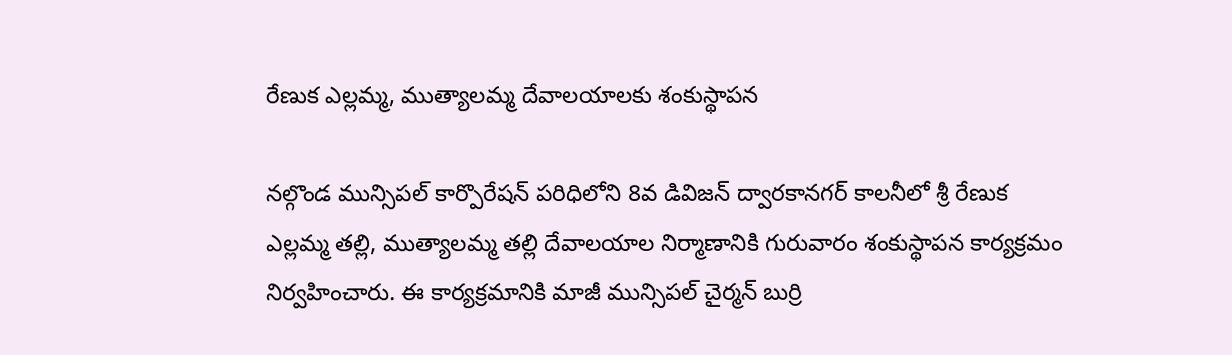రేణుక ఎల్లమ్మ, ముత్యాలమ్మ దేవాలయాలకు శంకుస్థాపన

నల్గొండ మున్సిపల్ కార్పొరేషన్ పరిధిలోని 8వ డివిజన్ ద్వారకానగర్ కాలనీలో శ్రీ రేణుక ఎల్లమ్మ తల్లి, ముత్యాలమ్మ తల్లి దేవాలయాల నిర్మాణానికి గురువారం శంకుస్థాపన కార్యక్రమం నిర్వహించారు. ఈ కార్యక్రమానికి మాజీ మున్సిపల్ చైర్మన్ బుర్రి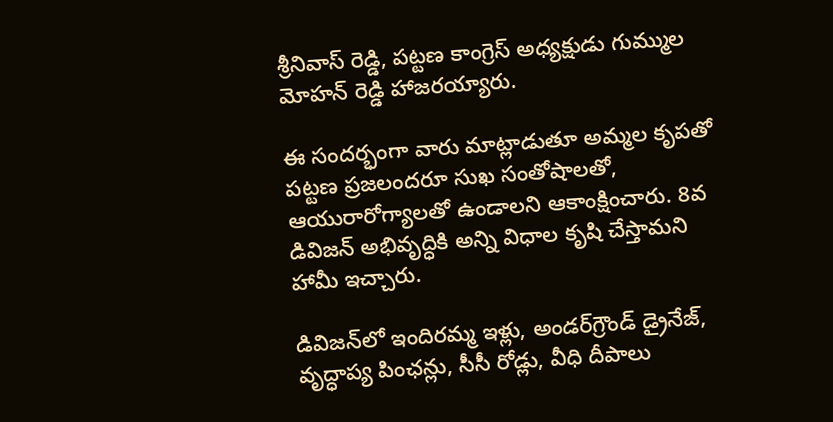శ్రీనివాస్ రెడ్డి, పట్టణ కాంగ్రెస్ అధ్యక్షుడు గుమ్ముల మోహన్ రెడ్డి హాజరయ్యారు.

ఈ సందర్భంగా వారు మాట్లాడుతూ అమ్మల కృపతో పట్టణ ప్రజలందరూ సుఖ సంతోషాలతో, ఆయురారోగ్యాలతో ఉండాలని ఆకాంక్షించారు. 8వ డివిజన్ అభివృద్ధికి అన్ని విధాల కృషి చేస్తామని హామీ ఇచ్చారు.

డివిజన్‌లో ఇందిరమ్మ ఇళ్లు, అండర్‌గ్రౌండ్ డ్రైనేజ్, వృద్ధాప్య పింఛన్లు, సీసీ రోడ్లు, వీధి దీపాలు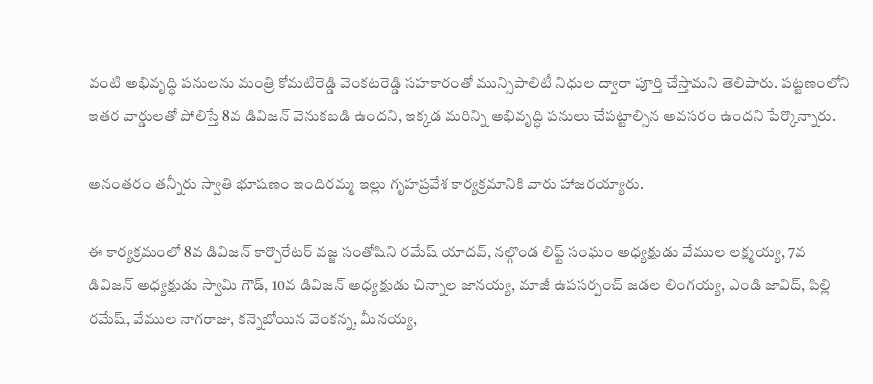వంటి అభివృద్ధి పనులను మంత్రి కోమటిరెడ్డి వెంకటరెడ్డి సహకారంతో మున్సిపాలిటీ నిధుల ద్వారా పూర్తి చేస్తామని తెలిపారు. పట్టణంలోని ఇతర వార్డులతో పోలిస్తే 8వ డివిజన్ వెనుకబడి ఉందని, ఇక్కడ మరిన్ని అభివృద్ధి పనులు చేపట్టాల్సిన అవసరం ఉందని పేర్కొన్నారు.

అనంతరం తన్నీరు స్వాతి భూషణం ఇందిరమ్మ ఇల్లు గృహప్రవేశ కార్యక్రమానికి వారు హాజరయ్యారు.

ఈ కార్యక్రమంలో 8వ డివిజన్ కార్పొరేటర్ వజ్జ సంతోషిని రమేష్ యాదవ్, నల్గొండ లిఫ్ట్ సంఘం అధ్యక్షుడు వేముల లక్ష్మయ్య, 7వ డివిజన్ అధ్యక్షుడు స్వామి గౌడ్, 10వ డివిజన్ అధ్యక్షుడు చిన్నాల జానయ్య, మాజీ ఉపసర్పంచ్ జడల లింగయ్య, ఎండి జావిద్, పిల్లి రమేష్, వేముల నాగరాజు, కన్నెబోయిన వెంకన్న, మీనయ్య,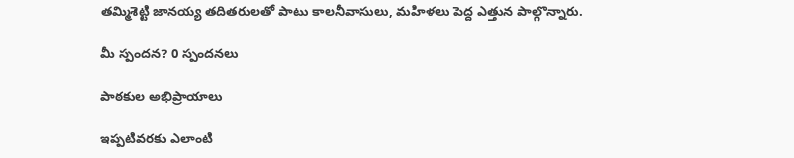తమ్మిశెట్టి జానయ్య తదితరులతో పాటు కాలనీవాసులు, మహిళలు పెద్ద ఎత్తున పాల్గొన్నారు.

మీ స్పందన? 0 స్పందనలు

పాఠకుల అభిప్రాయాలు

ఇప్పటివరకు ఎలాంటి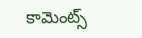కామెంట్స్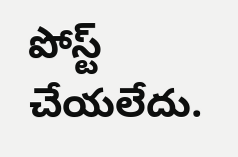పోస్ట్ చేయలేదు.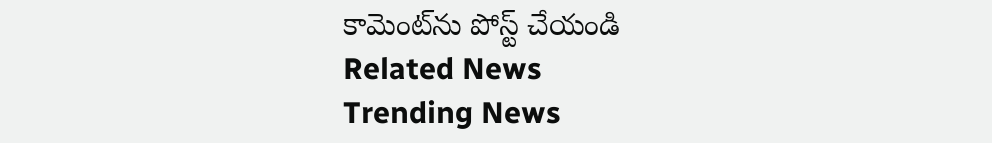కామెంట్‌ను పోస్ట్ చేయండి
Related News
Trending News